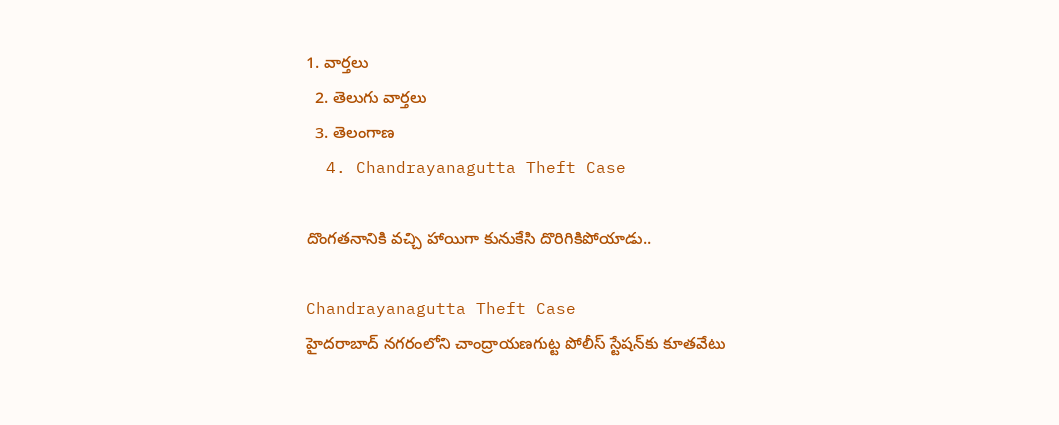1. వార్తలు
  2. తెలుగు వార్తలు
  3. తెలంగాణ
  4. Chandrayanagutta Theft Case

దొంగతనానికి వచ్చి హాయిగా కునుకేసి దొరిగికిపోయాడు..

Chandrayanagutta Theft Case
హైదరాబాద్ నగరంలోని చాంద్రాయణగుట్ట పోలీస్ స్టేషన్‌కు కూతవేటు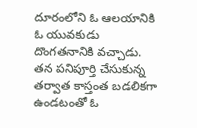దూరంలోని ఓ ఆలయానికి ఓ యువకుడు దొంగతనానికి వచ్చాడు. తన పనిపూర్తి చేసుకున్న తర్వాత కాస్తంత బడలికగా ఉండటంతో ఓ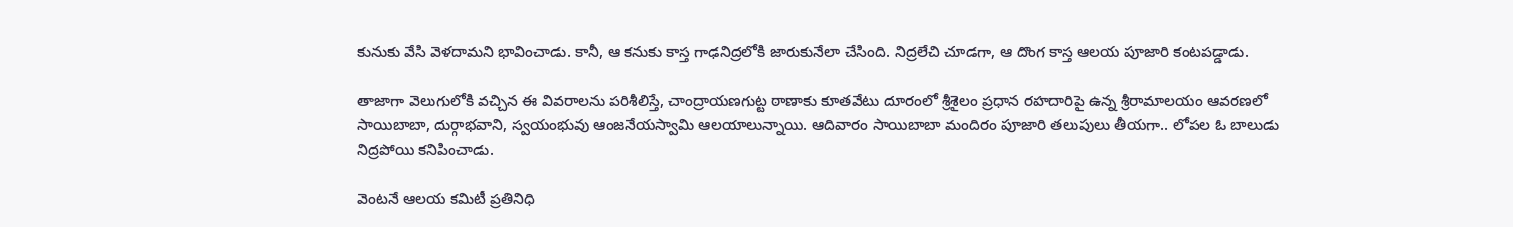కునుకు వేసి వెళదామని భావించాడు. కానీ, ఆ కనుకు కాస్త గాఢనిద్రలోకి జారుకునేలా చేసింది. నిద్రలేచి చూడగా, ఆ దొంగ కాస్త ఆలయ పూజారి కంటపడ్డాడు.

తాజాగా వెలుగులోకి వచ్చిన ఈ వివరాలను పరిశీలిస్తే, చాంద్రాయణగుట్ట ఠాణాకు కూతవేటు దూరంలో శ్రీశైలం ప్రధాన రహదారిపై ఉన్న శ్రీరామాలయం ఆవరణలో సాయిబాబా, దుర్గాభవాని, స్వయంభువు ఆంజనేయస్వామి ఆలయాలున్నాయి. ఆదివారం సాయిబాబా మందిరం పూజారి తలుపులు తీయగా.. లోపల ఓ బాలుడు నిద్రపోయి కనిపించాడు.

వెంటనే ఆలయ కమిటీ ప్రతినిధి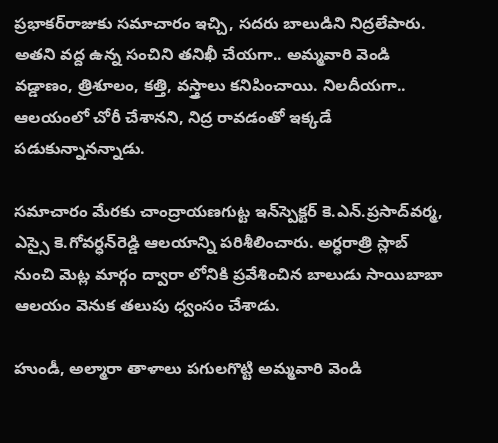ప్రభాకర్‌రాజుకు సమాచారం ఇచ్చి, సదరు బాలుడిని నిద్రలేపారు. అతని వద్ద ఉన్న సంచిని తనిఖీ చేయగా.. అమ్మవారి వెండి వడ్డాణం, త్రిశూలం, కత్తి, వస్త్రాలు కనిపించాయి. నిలదీయగా.. ఆలయంలో చోరీ చేశానని, నిద్ర రావడంతో ఇక్కడే పడుకున్నానన్నాడు.

సమాచారం మేరకు చాంద్రాయణగుట్ట ఇన్‌స్పెక్టర్‌ కె.ఎన్‌.ప్రసాద్‌వర్మ, ఎస్సై కె.గోవర్ధన్‌రెడ్డి ఆలయాన్ని పరిశీలించారు. అర్ధరాత్రి స్లాబ్‌ నుంచి మెట్ల మార్గం ద్వారా లోనికి ప్రవేశించిన బాలుడు సాయిబాబా ఆలయం వెనుక తలుపు ధ్వంసం చేశాడు.

హుండీ, అల్మారా తాళాలు పగులగొట్టి అమ్మవారి వెండి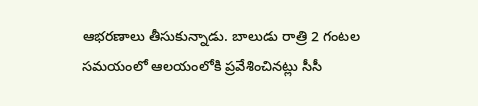ఆభరణాలు తీసుకున్నాడు. బాలుడు రాత్రి 2 గంటల సమయంలో ఆలయంలోకి ప్రవేశించినట్లు సీసీ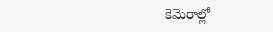కెమెరాల్లో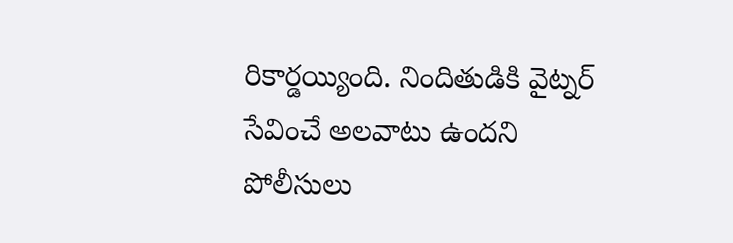రికార్డయ్యింది. నిందితుడికి వైట్నర్‌ సేవించే అలవాటు ఉందని పోలీసులు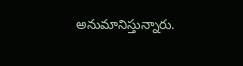అనుమానిస్తున్నారు.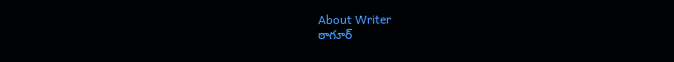About Writer
ఠాగూర్